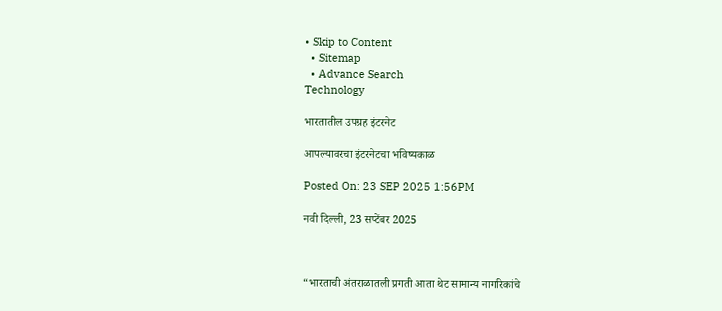• Skip to Content
  • Sitemap
  • Advance Search
Technology

भारतातील उपग्रह इंटरनेट

आपल्यावरचा इंटरनेटचा भविष्यकाळ

Posted On: 23 SEP 2025 1:56PM

नवी दिल्‍ली, 23 सप्‍टेंबर 2025



“भारताची अंतराळातली प्रगती आता थेट सामान्य नागरिकांचे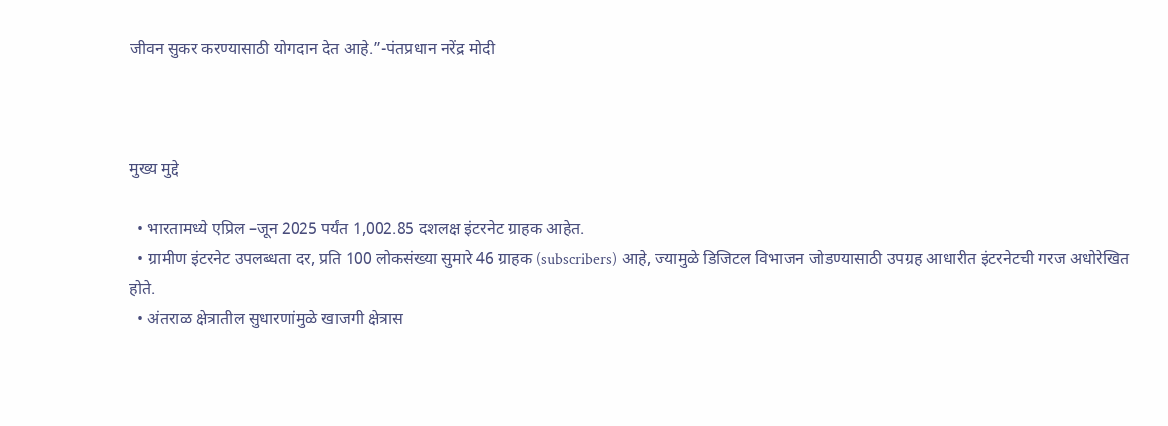जीवन सुकर करण्यासाठी योगदान देत आहे.”-पंतप्रधान नरेंद्र मोदी



मुख्य मुद्दे

  • भारतामध्ये एप्रिल –जून 2025 पर्यंत 1,002.85 दशलक्ष इंटरनेट ग्राहक आहेत.
  • ग्रामीण इंटरनेट उपलब्धता दर, प्रति 100 लोकसंख्या सुमारे 46 ग्राहक (subscribers) आहे, ज्यामुळे डिजिटल विभाजन जोडण्यासाठी उपग्रह आधारीत इंटरनेटची गरज अधोरेखित होते.
  • अंतराळ क्षेत्रातील सुधारणांमुळे खाजगी क्षेत्रास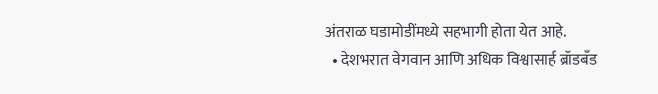अंतराळ घडामोडींमध्ये सहभागी होता येत आहे.
  • देशभरात वेगवान आणि अधिक विश्वासार्ह ब्रॉडबँड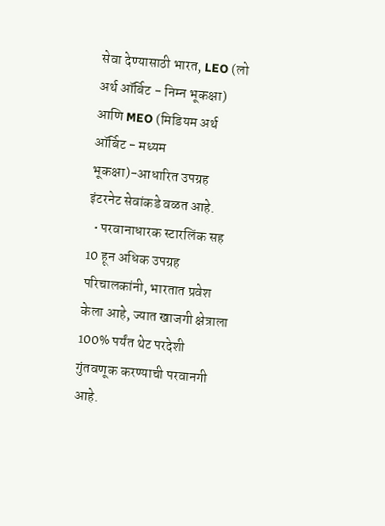सेवा देण्यासाठी भारत, LEO (लो अर्थ ऑर्बिट - निम्न भूकक्षा) आणि MEO (मिडियम अर्थ ऑर्बिट - मध्यम भूकक्षा)-आधारित उपग्रह इंटरनेट सेवांकडे वळत आहे.
  • परवानाधारक स्टारलिंक सह 10 हून अधिक उपग्रह परिचालकांनी, भारतात प्रवेश केला आहे, ज्यात खाजगी क्षेत्राला 100% पर्यंत थेट परदेशी गुंतवणूक करण्याची परवानगी आहे.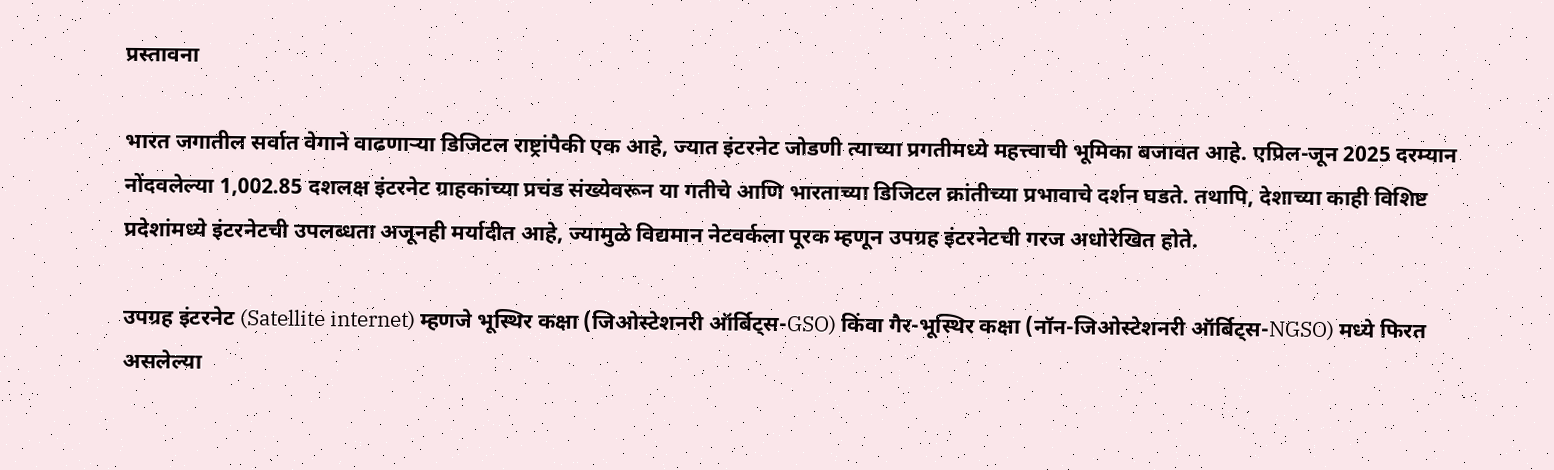प्रस्तावना

भारत जगातील सर्वात वेगाने वाढणाऱ्या डिजिटल राष्ट्रांपैकी एक आहे, ज्यात इंटरनेट जोडणी त्याच्या प्रगतीमध्ये महत्त्वाची भूमिका बजावत आहे. एप्रिल-जून 2025 दरम्यान नोंदवलेल्या 1,002.85 दशलक्ष इंटरनेट ग्राहकांच्या प्रचंड संख्येवरून या गतीचे आणि भारताच्या डिजिटल क्रांतीच्या प्रभावाचे दर्शन घडते. तथापि, देशाच्या काही विशिष्ट प्रदेशांमध्ये इंटरनेटची उपलब्धता अजूनही मर्यादीत आहे, ज्यामुळे विद्यमान नेटवर्कला पूरक म्हणून उपग्रह इंटरनेटची गरज अधोरेखित होते.

उपग्रह इंटरनेट (Satellite internet) म्हणजे भूस्थिर कक्षा (जिओस्टेशनरी ऑर्बिट्स-GSO) किंवा गैर-भूस्थिर कक्षा (नॉन-जिओस्टेशनरी ऑर्बिट्स-NGSO) मध्ये फिरत असलेल्या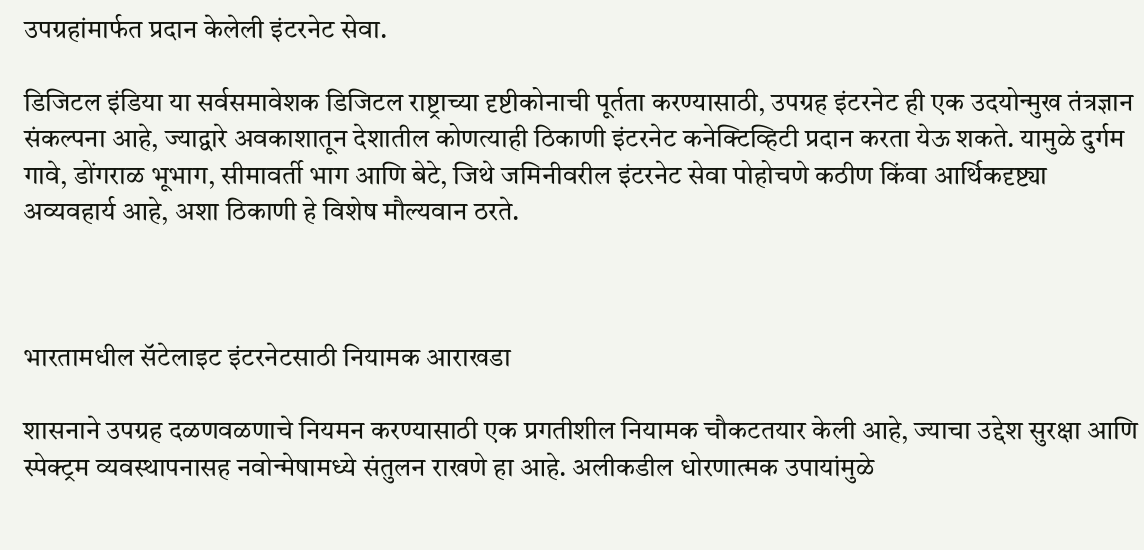उपग्रहांमार्फत प्रदान केलेली इंटरनेट सेवा.

डिजिटल इंडिया या सर्वसमावेशक डिजिटल राष्ट्राच्या दृष्टीकोनाची पूर्तता करण्यासाठी, उपग्रह इंटरनेट ही एक उदयोन्मुख तंत्रज्ञान संकल्पना आहे, ज्याद्वारे अवकाशातून देशातील कोणत्याही ठिकाणी इंटरनेट कनेक्टिव्हिटी प्रदान करता येऊ शकते. यामुळे दुर्गम गावे, डोंगराळ भूभाग, सीमावर्ती भाग आणि बेटे, जिथे जमिनीवरील इंटरनेट सेवा पोहोचणे कठीण किंवा आर्थिकदृष्ट्या अव्यवहार्य आहे, अशा ठिकाणी हे विशेष मौल्यवान ठरते.



भारतामधील सॅटेलाइट इंटरनेटसाठी नियामक आराखडा

शासनाने उपग्रह दळणवळणाचे नियमन करण्यासाठी एक प्रगतीशील नियामक चौकटतयार केली आहे, ज्याचा उद्देश सुरक्षा आणि स्पेक्ट्रम व्यवस्थापनासह नवोन्मेषामध्ये संतुलन राखणे हा आहे. अलीकडील धोरणात्मक उपायांमुळे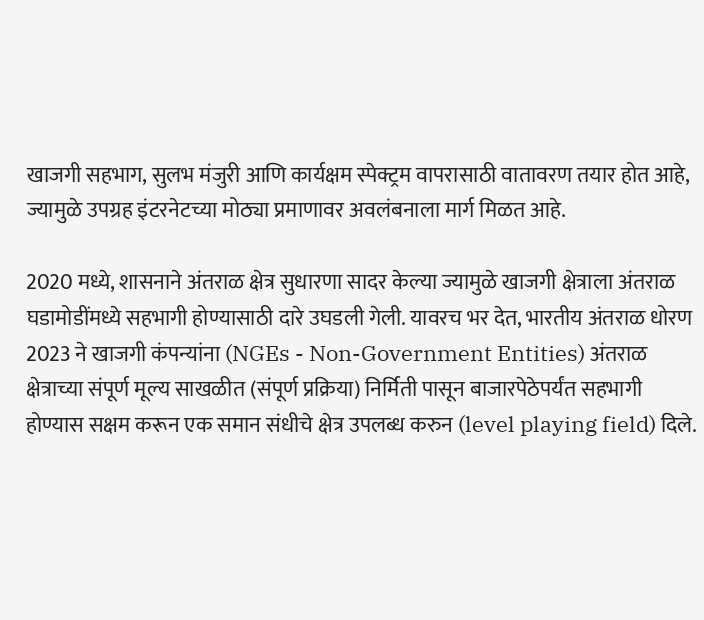खाजगी सहभाग, सुलभ मंजुरी आणि कार्यक्षम स्पेक्ट्रम वापरासाठी वातावरण तयार होत आहे, ज्यामुळे उपग्रह इंटरनेटच्या मोठ्या प्रमाणावर अवलंबनाला मार्ग मिळत आहे.

2020 मध्ये, शासनाने अंतराळ क्षेत्र सुधारणा सादर केल्या ज्यामुळे खाजगी क्षेत्राला अंतराळ घडामोडींमध्ये सहभागी होण्यासाठी दारे उघडली गेली. यावरच भर देत, भारतीय अंतराळ धोरण 2023 ने खाजगी कंपन्यांना (NGEs - Non-Government Entities) अंतराळ क्षेत्राच्या संपूर्ण मूल्य साखळीत (संपूर्ण प्रक्रिया) निर्मिती पासून बाजारपेठेपर्यंत सहभागी होण्यास सक्षम करून एक समान संधीचे क्षेत्र उपलब्ध करुन (level playing field) दिले.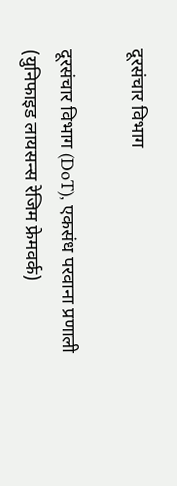दूरसंचार विभाग

दूरसंचार विभाग (DoT), एकसंध परवाना प्रणाली (युनिफाइड लायसन्स रेजिम फ्रेमवर्क)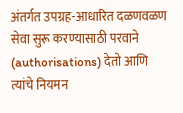अंतर्गत उपग्रह-आधारित दळणवळण सेवा सुरू करण्यासाठी परवाने (authorisations) देतो आणि त्यांचे नियमन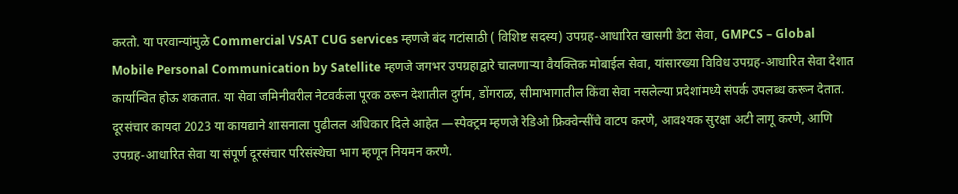करतो. या परवान्यांमुळे Commercial VSAT CUG services म्हणजे बंद गटांसाठी ( विशिष्ट सदस्य) उपग्रह-आधारित खासगी डेटा सेवा, GMPCS – Global Mobile Personal Communication by Satellite म्हणजे जगभर उपग्रहाद्वारे चालणाऱ्या वैयक्तिक मोबाईल सेवा, यांसारख्या विविध उपग्रह-आधारित सेवा देशात कार्यान्वित होऊ शकतात. या सेवा जमिनीवरील नेटवर्कला पूरक ठरून देशातील दुर्गम, डोंगराळ, सीमाभागातील किंवा सेवा नसलेल्या प्रदेशांमध्ये संपर्क उपलब्ध करून देतात. दूरसंचार कायदा 2023 या कायद्याने शासनाला पुढीलल अधिकार दिले आहेत —स्पेक्ट्रम म्हणजे रेडिओ फ्रिक्वेन्सींचे वाटप करणे, आवश्यक सुरक्षा अटी लागू करणे, आणि उपग्रह-आधारित सेवा या संपूर्ण दूरसंचार परिसंस्थेचा भाग म्हणून नियमन करणे.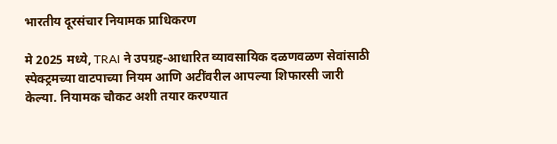भारतीय दूरसंचार नियामक प्राधिकरण

मे 2025 मध्ये, TRAI ने उपग्रह-आधारित व्यावसायिक दळणवळण सेवांसाठी स्पेक्ट्रमच्या वाटपाच्या नियम आणि अटींवरील आपल्या शिफारसी जारी केल्या. नियामक चौकट अशी तयार करण्यात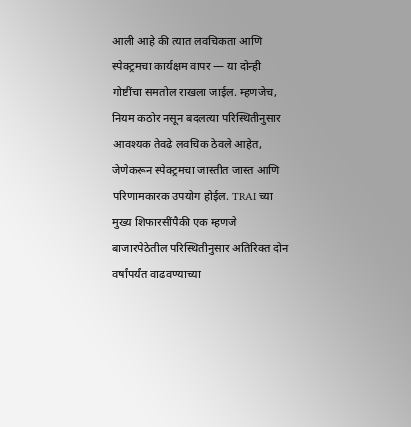आली आहे की त्यात लवचिकता आणि स्पेक्ट्रमचा कार्यक्षम वापर — या दोन्ही गोष्टींचा समतोल राखला जाईल. म्हणजेच, नियम कठोर नसून बदलत्या परिस्थितीनुसार आवश्यक तेवढे लवचिक ठेवले आहेत, जेणेकरून स्पेक्ट्रमचा जास्तीत जास्त आणि परिणामकारक उपयोग होईल. TRAI च्या मुख्य शिफारसींपैकी एक म्हणजे बाजारपेठेतील परिस्थितीनुसार अतिरिक्त दोन वर्षांपर्यंत वाढवण्याच्या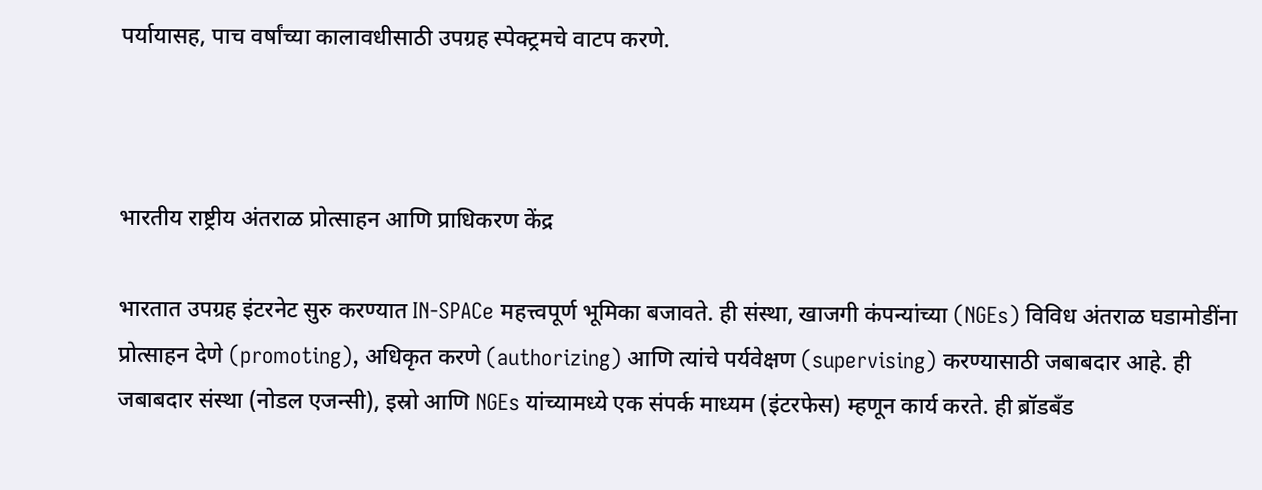पर्यायासह, पाच वर्षांच्या कालावधीसाठी उपग्रह स्पेक्ट्रमचे वाटप करणे.



भारतीय राष्ट्रीय अंतराळ प्रोत्साहन आणि प्राधिकरण केंद्र

भारतात उपग्रह इंटरनेट सुरु करण्यात IN-SPACe महत्त्वपूर्ण भूमिका बजावते. ही संस्था, खाजगी कंपन्यांच्या (NGEs) विविध अंतराळ घडामोडींना प्रोत्साहन देणे (promoting), अधिकृत करणे (authorizing) आणि त्यांचे पर्यवेक्षण (supervising) करण्यासाठी जबाबदार आहे. ही जबाबदार संस्था (नोडल एजन्सी), इस्रो आणि NGEs यांच्यामध्ये एक संपर्क माध्यम (इंटरफेस) म्हणून कार्य करते. ही ब्रॉडबँड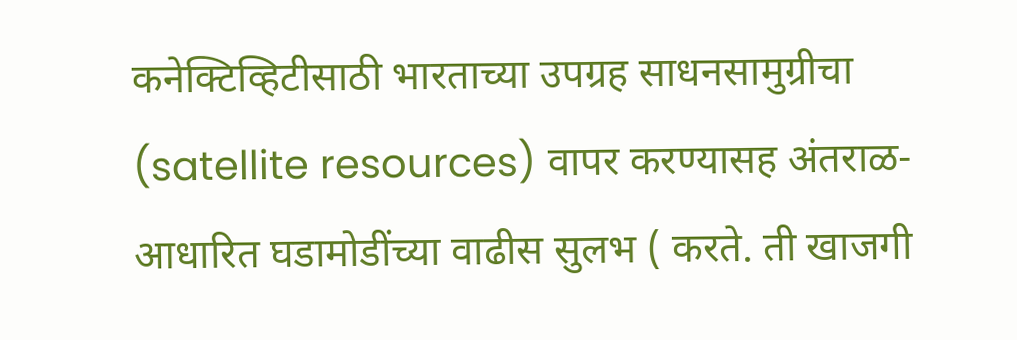कनेक्टिव्हिटीसाठी भारताच्या उपग्रह साधनसामुग्रीचा (satellite resources) वापर करण्यासह अंतराळ-आधारित घडामोडींच्या वाढीस सुलभ ( करते. ती खाजगी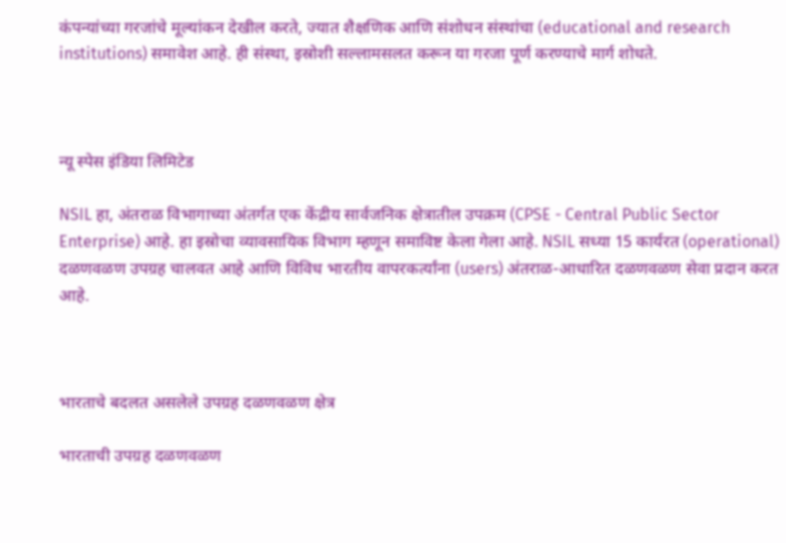कंपन्यांच्या गरजांचे मूल्यांकन देखील करते, ज्यात शैक्षणिक आणि संशोधन संस्थांचा (educational and research institutions) समावेश आहे. ही संस्था, इस्रोशी सल्लामसलत करून या गरजा पूर्ण करण्याचे मार्ग शोधते.



न्यू स्पेस इंडिया लिमिटेड

NSIL हा, अंतराळ विभागाच्या अंतर्गत एक केंद्रीय सार्वजनिक क्षेत्रातील उपक्रम (CPSE - Central Public Sector Enterprise) आहे. हा इस्रोचा व्यावसायिक विभाग म्हणून समाविष्ट केला गेला आहे. NSIL सध्या 15 कार्यरत (operational) दळणवळण उपग्रह चालवत आहे आणि विविध भारतीय वापरकर्त्यांना (users) अंतराळ-आधारित दळणवळण सेवा प्रदान करत आहे.



भारताचे बदलत असलेले उपग्रह दळणवळण क्षेत्र

भारताची उपग्रह दळणवळण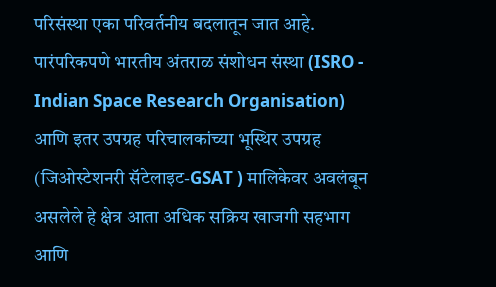परिसंस्था एका परिवर्तनीय बदलातून जात आहे. पारंपरिकपणे भारतीय अंतराळ संशोधन संस्था (ISRO - Indian Space Research Organisation) आणि इतर उपग्रह परिचालकांच्या भूस्थिर उपग्रह (जिओस्टेशनरी सॅटेलाइट-GSAT ) मालिकेवर अवलंबून असलेले हे क्षेत्र आता अधिक सक्रिय खाजगी सहभाग आणि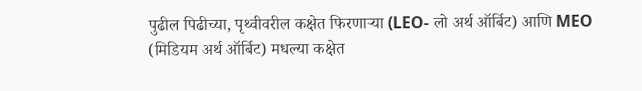पुढील पिढीच्या, पृथ्वीवरील कक्षेत फिरणाऱ्या (LEO- लो अर्थ ऑर्बिट) आणि MEO (मिडियम अर्थ ऑर्बिट) मधल्या कक्षेत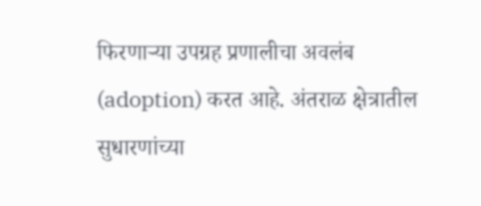फिरणाऱ्या उपग्रह प्रणालीचा अवलंब (adoption) करत आहे. अंतराळ क्षेत्रातील सुधारणांच्या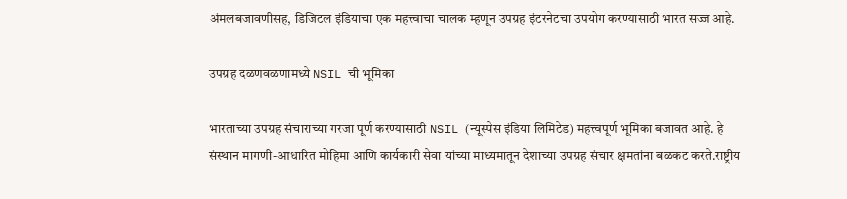अंमलबजावणीसह, डिजिटल इंडियाचा एक महत्त्वाचा चालक म्हणून उपग्रह इंटरनेटचा उपयोग करण्यासाठी भारत सज्ज आहे.

उपग्रह दळणवळणामध्ये NSIL ची भूमिका

भारताच्या उपग्रह संचाराच्या गरजा पूर्ण करण्यासाठी NSIL (न्यूस्पेस इंडिया लिमिटेड) महत्त्वपूर्ण भूमिका बजावत आहे. हे संस्थान मागणी-आधारित मोहिमा आणि कार्यकारी सेवा यांच्या माध्यमातून देशाच्या उपग्रह संचार क्षमतांना बळकट करते.राष्ट्रीय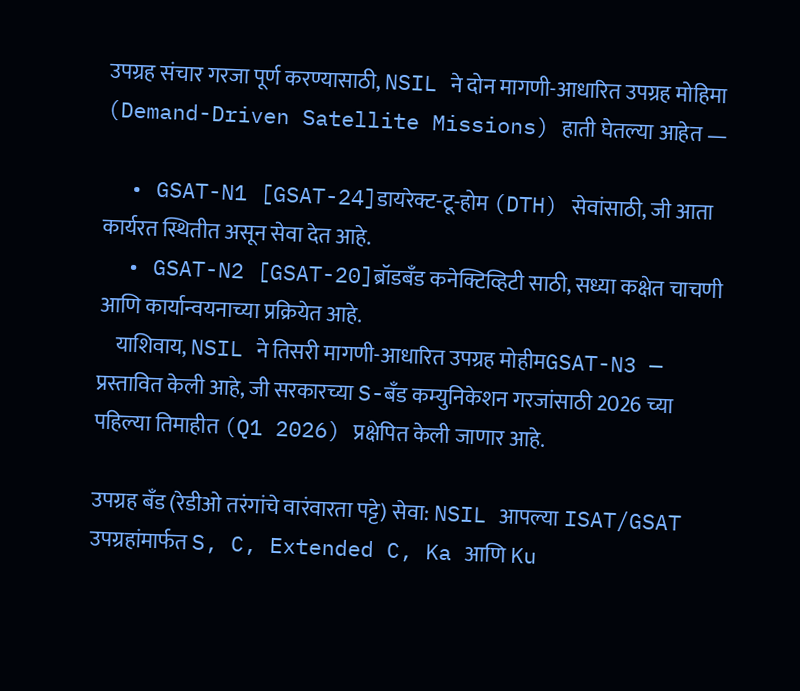उपग्रह संचार गरजा पूर्ण करण्यासाठी, NSIL ने दोन मागणी-आधारित उपग्रह मोहिमा (Demand-Driven Satellite Missions) हाती घेतल्या आहेत —

  • GSAT-N1 [GSAT-24]डायरेक्ट-टू-होम (DTH) सेवांसाठी, जी आता कार्यरत स्थितीत असून सेवा देत आहे.
  • GSAT-N2 [GSAT-20]ब्रॉडबँड कनेक्टिव्हिटी साठी, सध्या कक्षेत चाचणी आणि कार्यान्वयनाच्या प्रक्रियेत आहे.
    याशिवाय, NSIL ने तिसरी मागणी-आधारित उपग्रह मोहीमGSAT-N3 — प्रस्तावित केली आहे, जी सरकारच्या S-बँड कम्युनिकेशन गरजांसाठी 2026 च्या पहिल्या तिमाहीत (Q1 2026) प्रक्षेपित केली जाणार आहे.

उपग्रह बँड (रेडीओ तरंगांचे वारंवारता पट्टे) सेवा: NSIL आपल्या ISAT/GSAT उपग्रहांमार्फत S, C, Extended C, Ka आणि Ku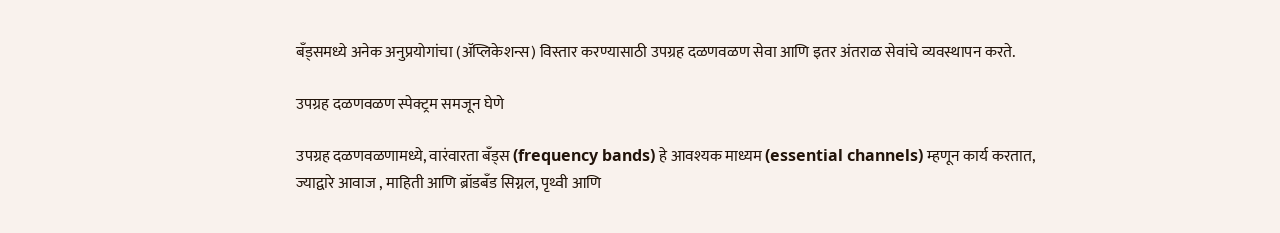बँड्समध्ये अनेक अनुप्रयोगांचा (ॲप्लिकेशन्स) विस्तार करण्यासाठी उपग्रह दळणवळण सेवा आणि इतर अंतराळ सेवांचे व्यवस्थापन करते.

उपग्रह दळणवळण स्पेक्ट्रम समजून घेणे

उपग्रह दळणवळणामध्ये, वारंवारता बँड्स (frequency bands) हे आवश्यक माध्यम (essential channels) म्हणून कार्य करतात, ज्याद्वारे आवाज , माहिती आणि ब्रॉडबँड सिग्नल, पृथ्वी आणि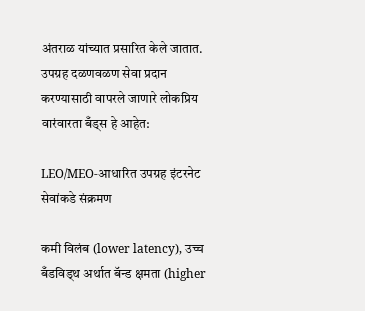अंतराळ यांच्यात प्रसारित केले जातात. उपग्रह दळणवळण सेवा प्रदान करण्यासाठी वापरले जाणारे लोकप्रिय वारंवारता बँड्स हे आहेत:

LEO/MEO-आधारित उपग्रह इंटरनेट सेवांकडे संक्रमण

कमी विलंब (lower latency), उच्च बँडविड्थ अर्थात बॅन्ड क्षमता (higher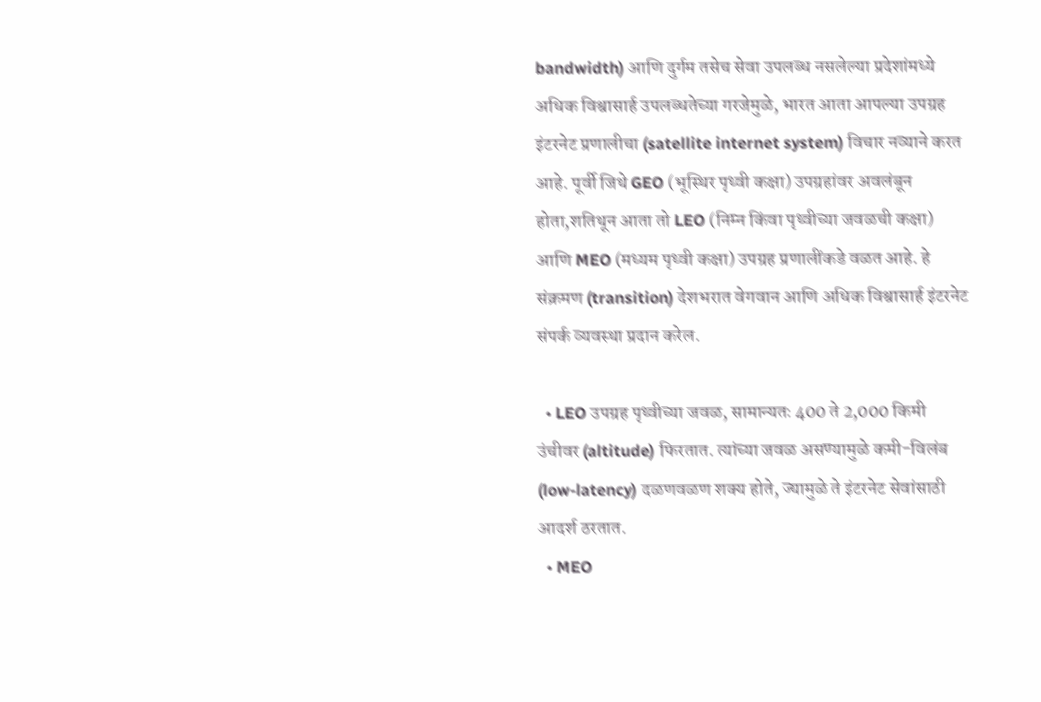bandwidth) आणि दुर्गम तसेच सेवा उपलब्ध नसलेल्या प्रदेशांमध्ये अधिक विश्वासार्ह उपलब्धतेच्या गरजेमुळे, भारत आता आपल्या उपग्रह इंटरनेट प्रणालीचा (satellite internet system) विचार नव्याने करत आहे. पूर्वी जिथे GEO (भूस्थिर पृथ्वी कक्षा) उपग्रहांवर अवलंबून होता,शतिथून आता तो LEO (निम्न किंवा पृथ्वीच्या जवळची कक्षा) आणि MEO (मध्यम पृथ्वी कक्षा) उपग्रह प्रणालींकडे वळत आहे. हे संक्रमण (transition) देशभरात वेगवान आणि अधिक विश्वासार्ह इंटरनेट संपर्क व्यवस्था प्रदान करेल.

  • LEO उपग्रह पृथ्वीच्या जवळ, सामान्यतः 400 ते 2,000 किमी उंचीवर (altitude) फिरतात. त्यांच्या जवळ असण्यामुळे कमी-विलंब (low-latency) दळणवळण शक्य होते, ज्यामुळे ते इंटरनेट सेवांसाठी आदर्श ठरतात.
  • MEO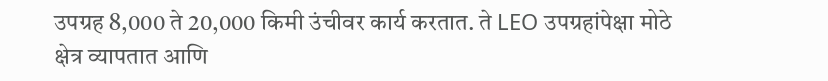उपग्रह 8,000 ते 20,000 किमी उंचीवर कार्य करतात. ते LEO उपग्रहांपेक्षा मोठे क्षेत्र व्यापतात आणि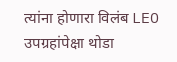त्यांना होणारा विलंब LEO उपग्रहांपेक्षा थोडा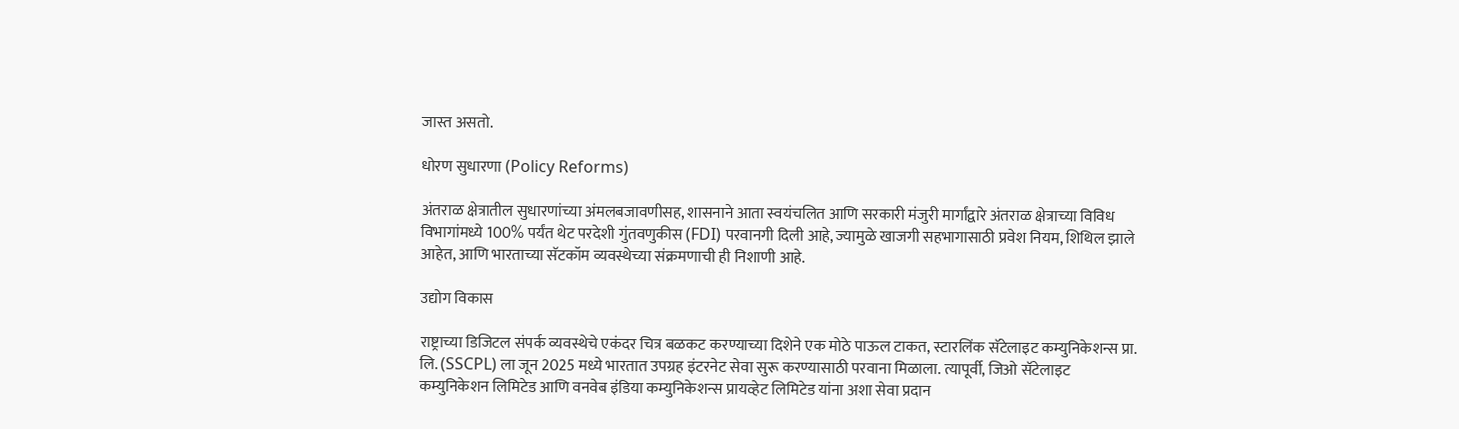जास्त असतो.

धोरण सुधारणा (Policy Reforms)

अंतराळ क्षेत्रातील सुधारणांच्या अंमलबजावणीसह, शासनाने आता स्वयंचलित आणि सरकारी मंजुरी मार्गांद्वारे अंतराळ क्षेत्राच्या विविध विभागांमध्ये 100% पर्यंत थेट परदेशी गुंतवणुकीस (FDI) परवानगी दिली आहे, ज्यामुळे खाजगी सहभागासाठी प्रवेश नियम, शिथिल झाले आहेत, आणि भारताच्या सॅटकॉम व्यवस्थेच्या संक्रमणाची ही निशाणी आहे.

उद्योग विकास

राष्ट्राच्या डिजिटल संपर्क व्यवस्थेचे एकंदर चित्र बळकट करण्याच्या दिशेने एक मोठे पाऊल टाकत, स्टारलिंक सॅटेलाइट कम्युनिकेशन्स प्रा. लि. (SSCPL) ला जून 2025 मध्ये भारतात उपग्रह इंटरनेट सेवा सुरू करण्यासाठी परवाना मिळाला. त्यापूर्वी, जिओ सॅटेलाइट कम्युनिकेशन लिमिटेड आणि वनवेब इंडिया कम्युनिकेशन्स प्रायव्हेट लिमिटेड यांना अशा सेवा प्रदान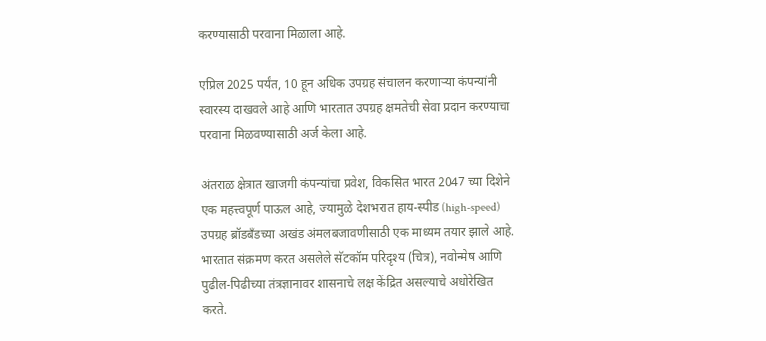करण्यासाठी परवाना मिळाला आहे.

एप्रिल 2025 पर्यंत, 10 हून अधिक उपग्रह संचालन करणाऱ्या कंपन्यांनी स्वारस्य दाखवले आहे आणि भारतात उपग्रह क्षमतेची सेवा प्रदान करण्याचा परवाना मिळवण्यासाठी अर्ज केला आहे.

अंतराळ क्षेत्रात खाजगी कंपन्यांचा प्रवेश, विकसित भारत 2047 च्या दिशेने एक महत्त्वपूर्ण पाऊल आहे, ज्यामुळे देशभरात हाय-स्पीड (high-speed) उपग्रह ब्रॉडबँडच्या अखंड अंमलबजावणीसाठी एक माध्यम तयार झाले आहे. भारतात संक्रमण करत असलेले सॅटकॉम परिदृश्य (चित्र), नवोन्मेष आणि पुढील-पिढीच्या तंत्रज्ञानावर शासनाचे लक्ष केंद्रित असल्याचे अधोरेखित करते.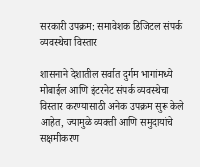सरकारी उपक्रम: समावेशक डिजिटल संपर्क व्यवस्थेचा विस्तार

शासनाने देशातील सर्वात दुर्गम भागांमध्ये मोबाईल आणि इंटरनेट संपर्क व्यवस्थेचा विस्तार करण्यासाठी अनेक उपक्रम सुरू केले आहेत, ज्यामुळे व्यक्ती आणि समुदायांचे सक्षमीकरण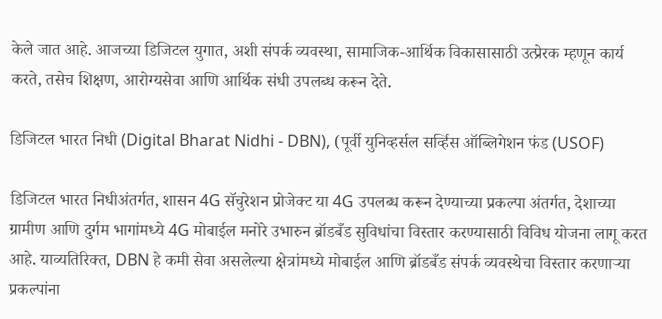केले जात आहे. आजच्या डिजिटल युगात, अशी संपर्क व्यवस्था, सामाजिक-आर्थिक विकासासाठी उत्प्रेरक म्हणून कार्य करते, तसेच शिक्षण, आरोग्यसेवा आणि आर्थिक संधी उपलब्ध करून देते.

डिजिटल भारत निधी (Digital Bharat Nidhi - DBN), (पूर्वी युनिव्हर्सल सर्व्हिस ऑब्लिगेशन फंड (USOF)

डिजिटल भारत निधीअंतर्गत, शासन 4G सॅचुरेशन प्रोजेक्ट या 4G उपलब्ध करून देण्याच्या प्रकल्पा अंतर्गत, देशाच्या ग्रामीण आणि दुर्गम भागांमध्ये 4G मोबाईल मनोरे उभारुन ब्रॉडबँड सुविधांचा विस्तार करण्यासाठी विविध योजना लागू करत आहे. याव्यतिरिक्त, DBN हे कमी सेवा असलेल्या क्षेत्रांमध्ये मोबाईल आणि ब्रॉडबँड संपर्क व्यवस्थेचा विस्तार करणाऱ्या प्रकल्पांना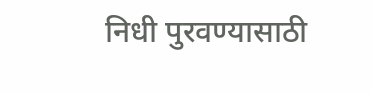निधी पुरवण्यासाठी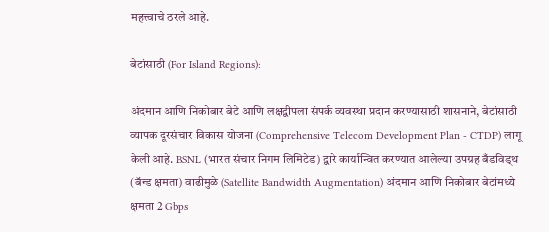महत्त्वाचे ठरले आहे.

बेटांसाठी (For Island Regions):

अंदमान आणि निकोबार बेटे आणि लक्षद्वीपला संपर्क व्यवस्था प्रदान करण्यासाठी शासनाने, बेटांसाठी व्यापक दूरसंचार विकास योजना (Comprehensive Telecom Development Plan - CTDP) लागू केली आहे. BSNL (भारत संचार निगम लिमिटेड) द्वारे कार्यान्वित करण्यात आलेल्या उपग्रह बँडविड्थ (बॅन्ड क्षमता) वाढीमुळे (Satellite Bandwidth Augmentation) अंदमान आणि निकोबार बेटांमध्ये क्षमता 2 Gbps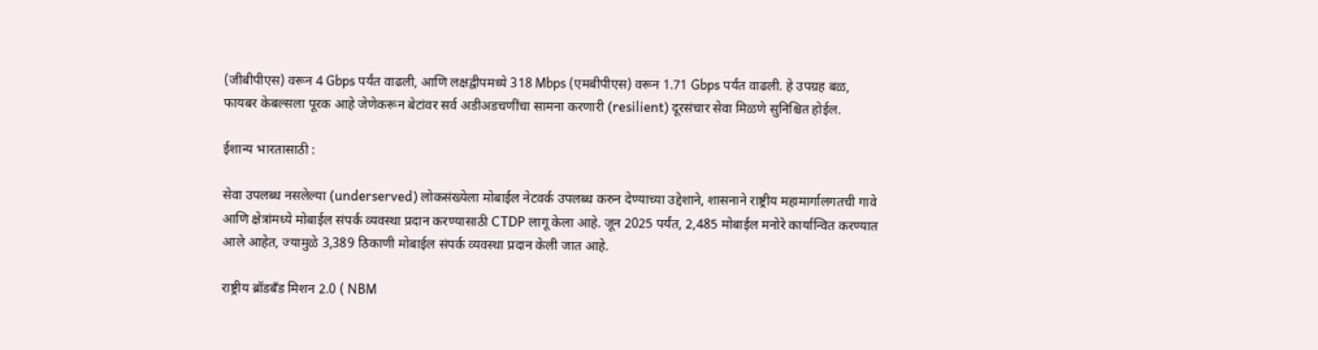(जीबीपीएस) वरून 4 Gbps पर्यंत वाढली, आणि लक्षद्वीपमध्ये 318 Mbps (एमबीपीएस) वरून 1.71 Gbps पर्यंत वाढली. हे उपग्रह बळ, फायबर केबल्सला पूरक आहे जेणेकरून बेटांवर सर्व अडीअडचणींचा सामना करणारी (resilient) दूरसंचार सेवा मिळणे सुनिश्चित होईल.

ईशान्य भारतासाठी :

सेवा उपलब्ध नसलेल्या (underserved) लोकसंख्येला मोबाईल नेटवर्क उपलब्ध करुन देण्याच्या उद्देशाने, शासनाने राष्ट्रीय महामार्गालगतची गावे आणि क्षेत्रांमध्ये मोबाईल संपर्क व्यवस्था प्रदान करण्यासाठी CTDP लागू केला आहे. जून 2025 पर्यंत, 2,485 मोबाईल मनोरे कार्यान्वित करण्यात आले आहेत, ज्यामुळे 3,389 ठिकाणी मोबाईल संपर्क व्यवस्था प्रदान केली जात आहे.

राष्ट्रीय ब्रॉडबँड मिशन 2.0 ( NBM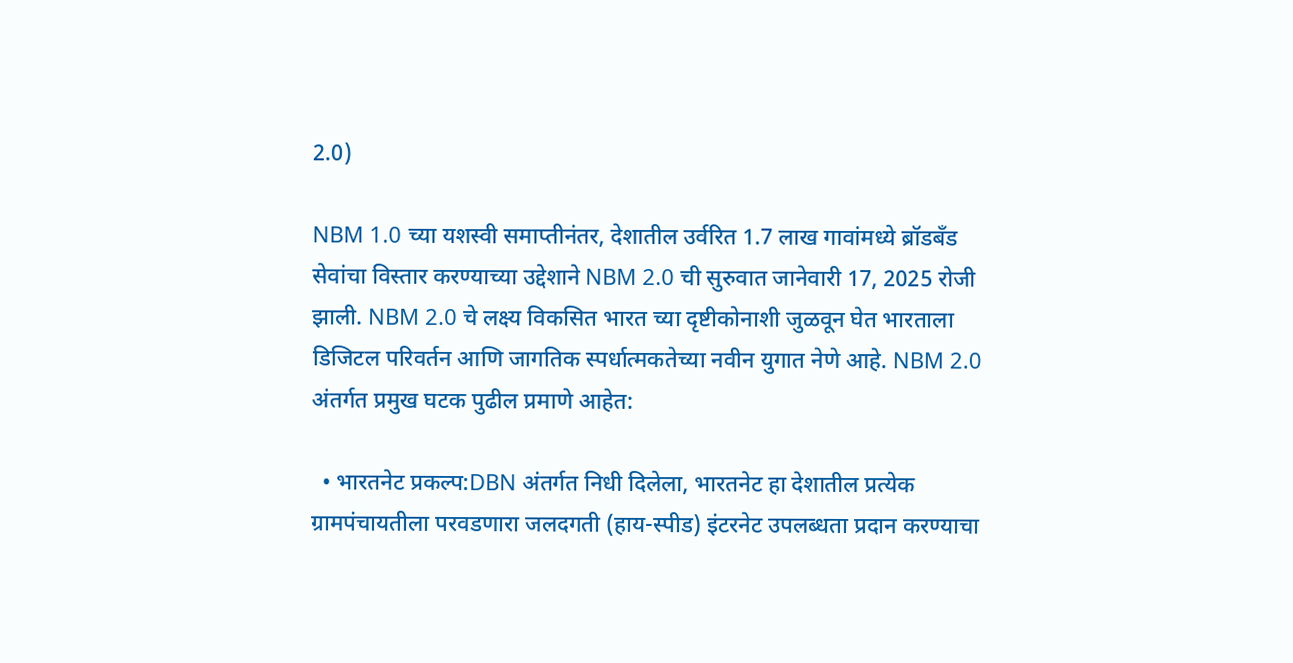2.0)

NBM 1.0 च्या यशस्वी समाप्तीनंतर, देशातील उर्वरित 1.7 लाख गावांमध्ये ब्रॉडबँड सेवांचा विस्तार करण्याच्या उद्देशाने NBM 2.0 ची सुरुवात जानेवारी 17, 2025 रोजी झाली. NBM 2.0 चे लक्ष्य विकसित भारत च्या दृष्टीकोनाशी जुळवून घेत भारताला डिजिटल परिवर्तन आणि जागतिक स्पर्धात्मकतेच्या नवीन युगात नेणे आहे. NBM 2.0 अंतर्गत प्रमुख घटक पुढील प्रमाणे आहेत:

  • भारतनेट प्रकल्प:DBN अंतर्गत निधी दिलेला, भारतनेट हा देशातील प्रत्येक ग्रामपंचायतीला परवडणारा जलदगती (हाय-स्पीड) इंटरनेट उपलब्धता प्रदान करण्याचा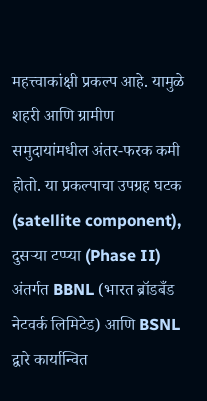महत्त्वाकांक्षी प्रकल्प आहे. यामुळे शहरी आणि ग्रामीण समुदायांमधील अंतर-फरक कमी होतो. या प्रकल्पाचा उपग्रह घटक (satellite component), दुसऱ्या टप्प्या (Phase II) अंतर्गत BBNL (भारत ब्रॉडबँड नेटवर्क लिमिटेड) आणि BSNL द्वारे कार्यान्वित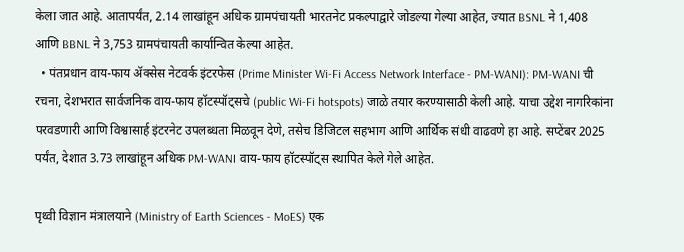केला जात आहे. आतापर्यंत, 2.14 लाखांहून अधिक ग्रामपंचायती भारतनेट प्रकल्पाद्वारे जोडल्या गेल्या आहेत, ज्यात BSNL ने 1,408 आणि BBNL ने 3,753 ग्रामपंचायती कार्यान्वित केल्या आहेत.
  • पंतप्रधान वाय-फाय ॲक्सेस नेटवर्क इंटरफेस (Prime Minister Wi-Fi Access Network Interface - PM-WANI): PM-WANI ची रचना, देशभरात सार्वजनिक वाय-फाय हॉटस्पॉट्सचे (public Wi-Fi hotspots) जाळे तयार करण्यासाठी केली आहे. याचा उद्देश नागरिकांना परवडणारी आणि विश्वासार्ह इंटरनेट उपलब्धता मिळवून देणे, तसेच डिजिटल सहभाग आणि आर्थिक संधी वाढवणे हा आहे. सप्टेंबर 2025 पर्यंत, देशात 3.73 लाखांहून अधिक PM-WANI वाय-फाय हॉटस्पॉट्स स्थापित केले गेले आहेत.

पृथ्वी विज्ञान मंत्रालयाने (Ministry of Earth Sciences - MoES) एक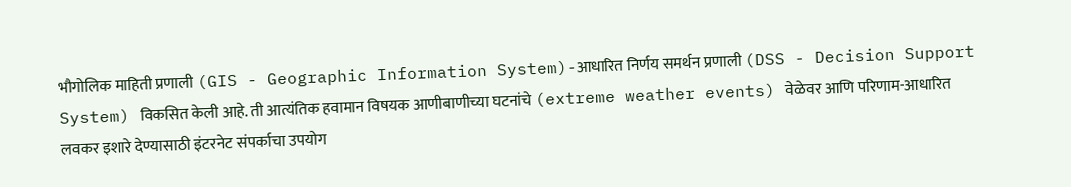भौगोलिक माहिती प्रणाली (GIS - Geographic Information System)-आधारित निर्णय समर्थन प्रणाली (DSS - Decision Support System) विकसित केली आहे. ती आत्यंतिक हवामान विषयक आणीबाणीच्या घटनांचे (extreme weather events) वेळेवर आणि परिणाम-आधारित लवकर इशारे देण्यासाठी इंटरनेट संपर्काचा उपयोग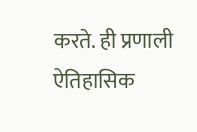करते. ही प्रणाली ऐतिहासिक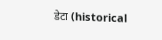डेटा (historical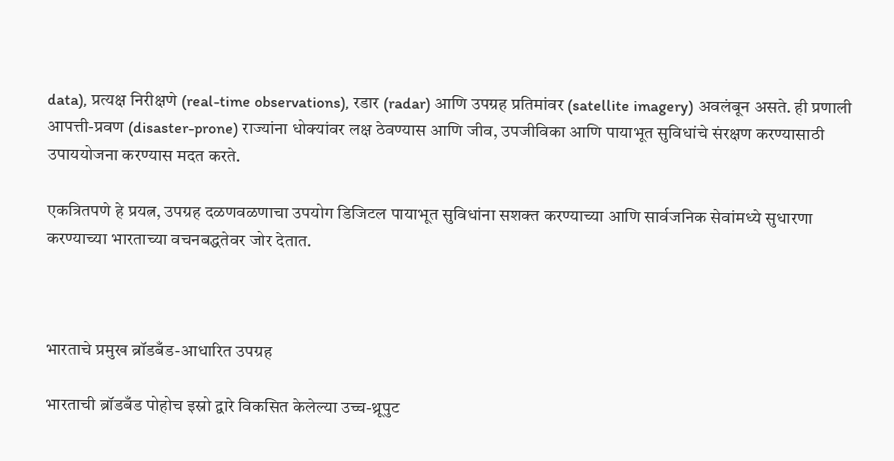data), प्रत्यक्ष निरीक्षणे (real-time observations), रडार (radar) आणि उपग्रह प्रतिमांवर (satellite imagery) अवलंबून असते. ही प्रणाली आपत्ती-प्रवण (disaster-prone) राज्यांना धोक्यांवर लक्ष ठेवण्यास आणि जीव, उपजीविका आणि पायाभूत सुविधांचे संरक्षण करण्यासाठी उपाययोजना करण्यास मदत करते.

एकत्रितपणे हे प्रयत्न, उपग्रह दळणवळणाचा उपयोग डिजिटल पायाभूत सुविधांना सशक्त करण्याच्या आणि सार्वजनिक सेवांमध्ये सुधारणा करण्याच्या भारताच्या वचनबद्धतेवर जोर देतात.



भारताचे प्रमुख ब्रॉडबँड-आधारित उपग्रह

भारताची ब्रॉडबँड पोहोच इस्रो द्वारे विकसित केलेल्या उच्च-थ्रूपुट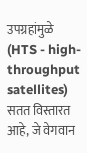उपग्रहांमुळे (HTS - high-throughput satellites) सतत विस्तारत आहे, जे वेगवान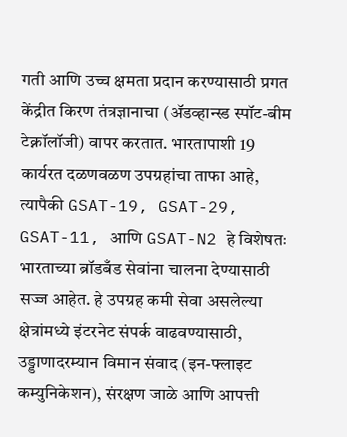गती आणि उच्च क्षमता प्रदान करण्यासाठी प्रगत केंद्रीत किरण तंत्रज्ञानाचा (ॲडव्हान्स्ड स्पॉट-बीम टेक्नॉलॉजी) वापर करतात. भारतापाशी 19 कार्यरत दळणवळण उपग्रहांचा ताफा आहे, त्यापैकी GSAT-19, GSAT-29, GSAT-11, आणि GSAT-N2 हे विशेषतः भारताच्या ब्रॉडबँड सेवांना चालना देण्यासाठी सज्ज आहेत. हे उपग्रह कमी सेवा असलेल्या क्षेत्रांमध्ये इंटरनेट संपर्क वाढवण्यासाठी, उड्डाणादरम्यान विमान संवाद (इन-फ्लाइट कम्युनिकेशन), संरक्षण जाळे आणि आपत्ती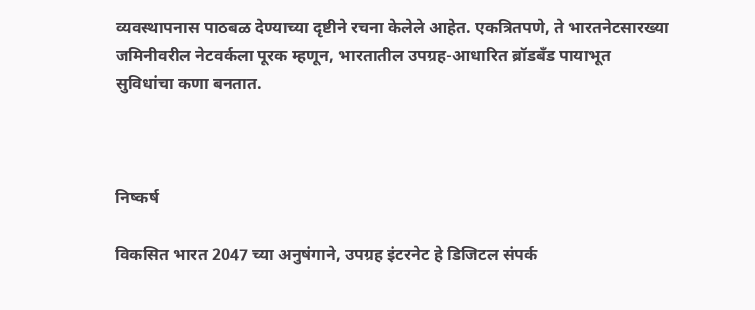व्यवस्थापनास पाठबळ देण्याच्या दृष्टीने रचना केलेले आहेत. एकत्रितपणे, ते भारतनेटसारख्या जमिनीवरील नेटवर्कला पूरक म्हणून, भारतातील उपग्रह-आधारित ब्रॉडबँड पायाभूत सुविधांचा कणा बनतात.



निष्कर्ष

विकसित भारत 2047 च्या अनुषंगाने, उपग्रह इंटरनेट हे डिजिटल संपर्क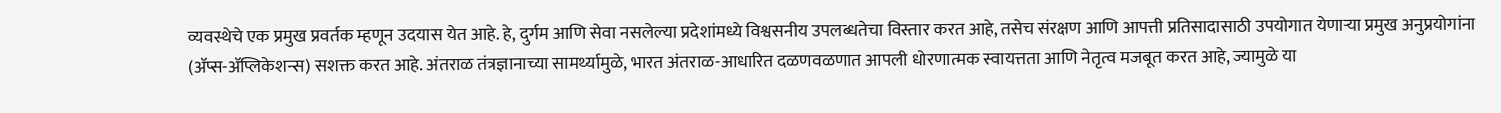व्यवस्थेचे एक प्रमुख प्रवर्तक म्हणून उदयास येत आहे. हे, दुर्गम आणि सेवा नसलेल्या प्रदेशांमध्ये विश्वसनीय उपलब्धतेचा विस्तार करत आहे, तसेच संरक्षण आणि आपत्ती प्रतिसादासाठी उपयोगात येणाऱ्या प्रमुख अनुप्रयोगांना (ॲप्स-ॲप्लिकेशन्स) सशक्त करत आहे. अंतराळ तंत्रज्ञानाच्या सामर्थ्यामुळे, भारत अंतराळ-आधारित दळणवळणात आपली धोरणात्मक स्वायत्तता आणि नेतृत्व मजबूत करत आहे, ज्यामुळे या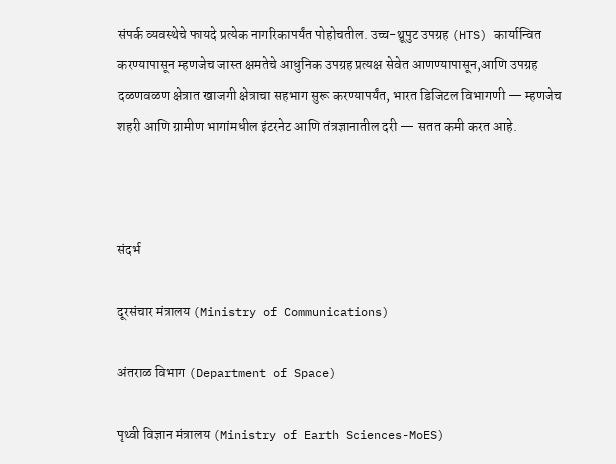संपर्क व्यवस्थेचे फायदे प्रत्येक नागरिकापर्यंत पोहोचतील. उच्च-थ्रूपुट उपग्रह (HTS) कार्यान्वित करण्यापासून म्हणजेच जास्त क्षमतेचे आधुनिक उपग्रह प्रत्यक्ष सेवेत आणण्यापासून,आणि उपग्रह दळणवळण क्षेत्रात खाजगी क्षेत्राचा सहभाग सुरू करण्यापर्यंत, भारत डिजिटल विभागणी — म्हणजेच शहरी आणि ग्रामीण भागांमधील इंटरनेट आणि तंत्रज्ञानातील दरी — सतत कमी करत आहे.



संदर्भ

दूरसंचार मंत्रालय (Ministry of Communications)

अंतराळ विभाग (Department of Space)

पृथ्वी विज्ञान मंत्रालय (Ministry of Earth Sciences-MoES)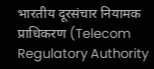भारतीय दूरसंचार नियामक प्राधिकरण (Telecom Regulatory Authority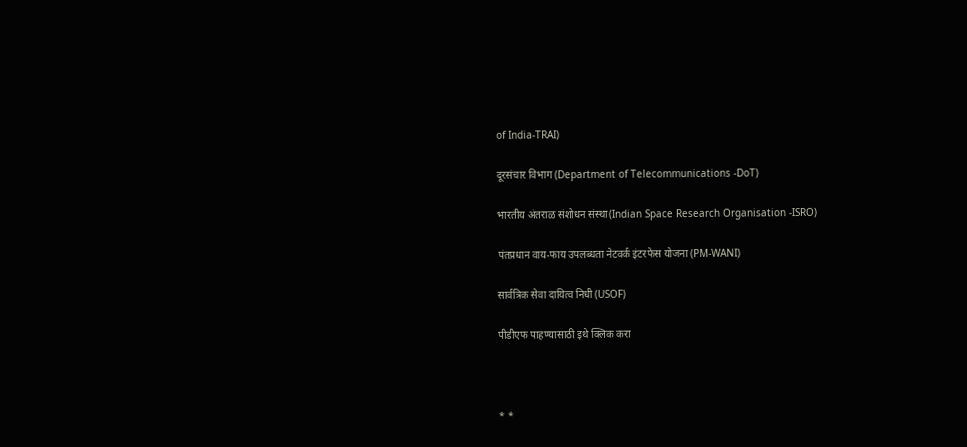of India-TRAI)

दूरसंचार विभाग (Department of Telecommunications -DoT)

भारतीय अंतराळ संशोधन संस्था(Indian Space Research Organisation -ISRO)

पंतप्रधान वाय-फाय उपलब्धता नेटवर्क इंटरफेस योजना (PM-WANI)

सार्वत्रिक सेवा दायित्व निधी (USOF)

पीडीएफ पाहण्यासाठी इथे क्लिक करा



* *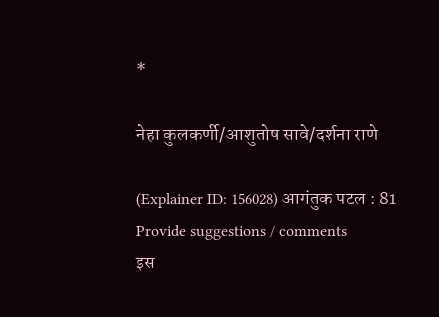*

नेहा कुलकर्णी/आशुतोष सावे/दर्शना राणे

(Explainer ID: 156028) आगंतुक पटल : 81
Provide suggestions / comments
इस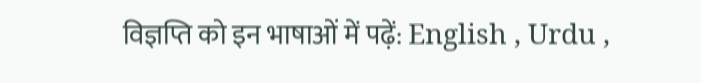विज्ञप्ति को इन भाषाओं में पढ़ें: English , Urdu ,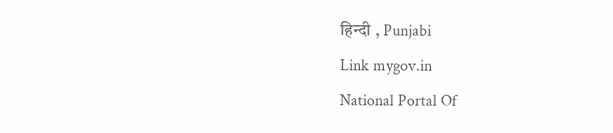हिन्दी , Punjabi
Link mygov.in
National Portal Of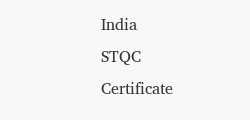India
STQC Certificate